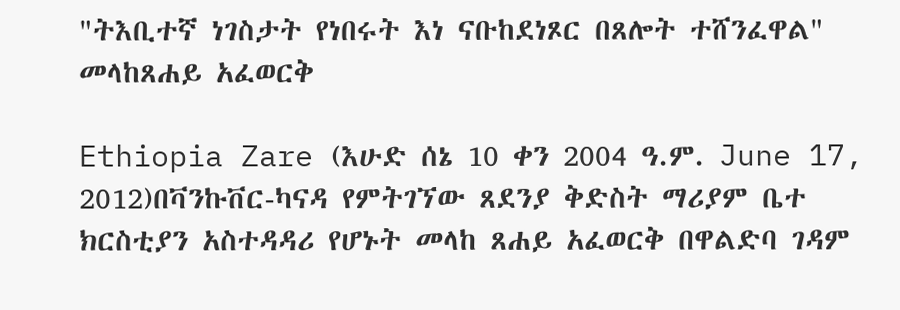"ትእቢተኛ ነገስታት የነበሩት እነ ናቡከደነጾር በጸሎት ተሸንፈዋል" መላከጸሐይ አፈወርቅ

Ethiopia Zare (እሁድ ሰኔ 10 ቀን 2004 ዓ.ም. June 17, 2012)በቫንኩቨር-ካናዳ የምትገኘው ጸደንያ ቅድስት ማሪያም ቤተ ክርስቲያን አስተዳዳሪ የሆኑት መላከ ጸሐይ አፈወርቅ በዋልድባ ገዳም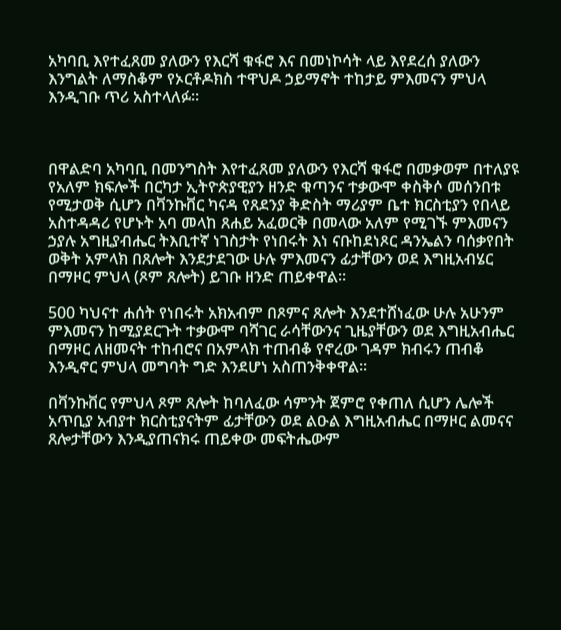አካባቢ እየተፈጸመ ያለውን የእርሻ ቁፋሮ እና በመነኮሳት ላይ እየደረሰ ያለውን እንግልት ለማስቆም የኦርቶዶክስ ተዋህዶ ኃይማኖት ተከታይ ምእመናን ምህላ እንዲገቡ ጥሪ አስተላለፉ።



በዋልድባ አካባቢ በመንግስት እየተፈጸመ ያለውን የእርሻ ቁፋሮ በመቃወም በተለያዩ የአለም ክፍሎች በርካታ ኢትዮጵያዊያን ዘንድ ቁጣንና ተቃውሞ ቀስቅሶ መሰንበቱ የሚታወቅ ሲሆን በቫንኩቨር ካናዳ የጸደንያ ቅድስት ማሪያም ቤተ ክርስቲያን የበላይ አስተዳዳሪ የሆኑት አባ መላከ ጸሐይ አፈወርቅ በመላው አለም የሚገኙ ምእመናን ኃያሉ አግዚያብሔር ትእቢተኛ ነገስታት የነበሩት እነ ናቡከደነጾር ዳንኤልን ባሰቃየበት ወቅት አምላክ በጸሎት እንደታደገው ሁሉ ምእመናን ፊታቸውን ወደ እግዚአብሄር በማዞር ምህላ (ጾም ጸሎት) ይገቡ ዘንድ ጠይቀዋል።

500 ካህናተ ሐሰት የነበሩት አክአብም በጾምና ጸሎት እንደተሸነፈው ሁሉ አሁንም ምእመናን ከሚያደርጉት ተቃውሞ ባሻገር ራሳቸውንና ጊዜያቸውን ወደ እግዚአብሔር በማዞር ለዘመናት ተከብሮና በአምላክ ተጠብቆ የኖረው ገዳም ክብሩን ጠብቆ እንዲኖር ምህላ መግባት ግድ እንደሆነ አስጠንቅቀዋል።

በቫንኩቨር የምህላ ጾም ጸሎት ከባለፈው ሳምንት ጀምሮ የቀጠለ ሲሆን ሌሎች አጥቢያ አብያተ ክርስቲያናትም ፊታቸውን ወደ ልዑል እግዚአብሔር በማዞር ልመናና ጸሎታቸውን እንዲያጠናክሩ ጠይቀው መፍትሔውም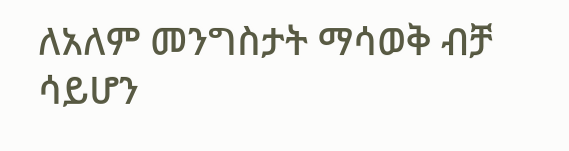ለአለም መንግስታት ማሳወቅ ብቻ ሳይሆን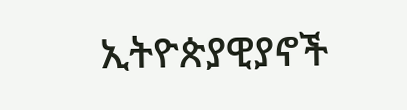ኢትዮጵያዊያኖች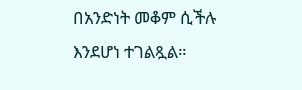በአንድነት መቆም ሲችሉ እንደሆነ ተገልጿል።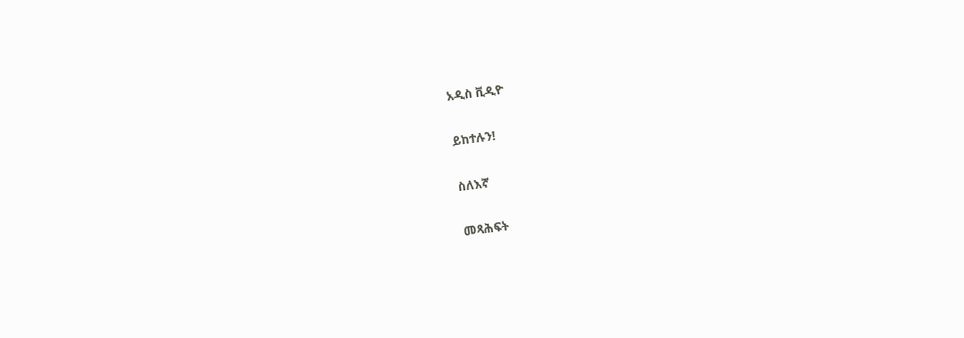አዲስ ቪዲዮ

ይከተሉን!

ስለእኛ

መጻሕፍት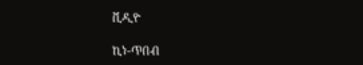ቪዲዮ

ኪነ-ጥበብ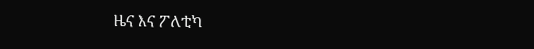ዜና እና ፖለቲካ